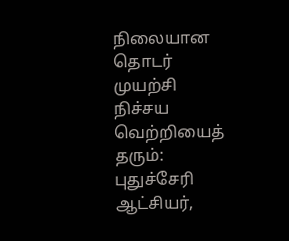நிலையான தொடர் முயற்சி நிச்சய வெற்றியைத் தரும்: புதுச்சேரி ஆட்சியர்,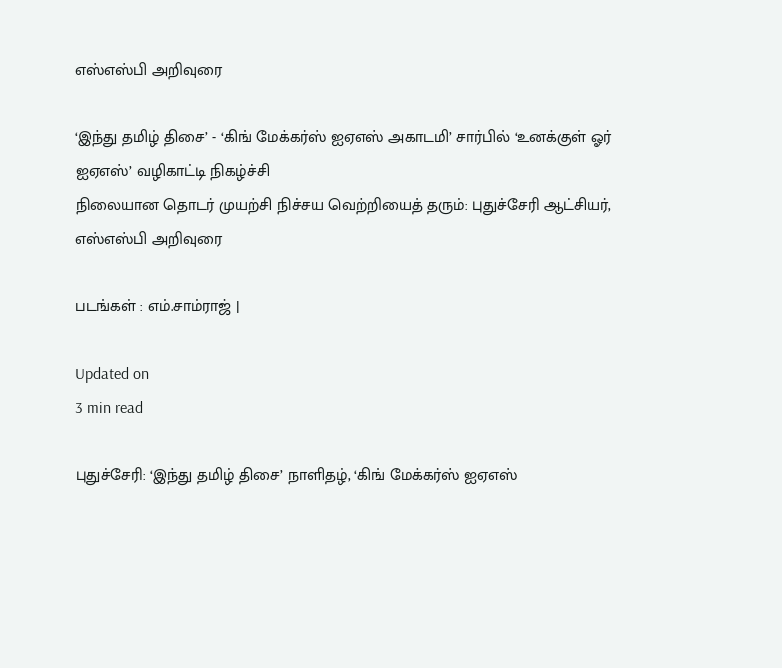எஸ்எஸ்பி அறிவுரை

‘இந்து தமிழ் திசை’ - ‘கிங் மேக்கர்ஸ் ஐஏஎஸ் அகாடமி’ சார்பில் ‘உனக்குள் ஓர் ஐஏஎஸ்’ வழிகாட்டி நிகழ்ச்சி
நிலையான தொடர் முயற்சி நிச்சய வெற்றியைத் தரும்: புதுச்சேரி ஆட்சியர், எஸ்எஸ்பி அறிவுரை

படங்கள் : எம்.சாம்ராஜ் |

Updated on
3 min read

புதுச்சேரி: ‘இந்து தமிழ் திசை’ நாளிதழ், ‘கிங் மேக்கர்ஸ் ஐஏஎஸ்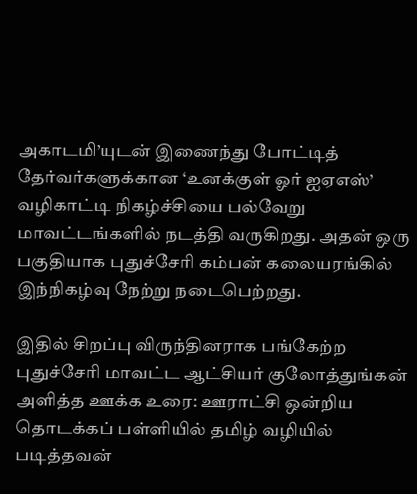அகாடமி’யுடன் இணைந்து போட்டித் தேர்வர்களுக்கான ‘உனக்குள் ஓர் ஐஏஎஸ்’ வழிகாட்டி நிகழ்ச்சியை பல்வேறு மாவட்டங்களில் நடத்தி வருகிறது. அதன் ஒரு பகுதியாக புதுச்சேரி கம்பன் கலையரங்கில் இந்நிகழ்வு நேற்று நடைபெற்றது.

இதில் சிறப்பு விருந்தினராக பங்கேற்ற புதுச்சேரி மாவட்ட ஆட்சியர் குலோத்துங்கன் அளித்த ஊக்க உரை: ஊராட்சி ஒன்றிய தொடக்கப் பள்ளியில் தமிழ் வழியில் படித்தவன்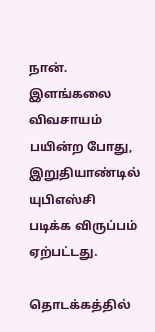நான். இளங்கலை விவசாயம் பயின்ற போது, இறுதியாண்டில் யுபிஎஸ்சி படிக்க விருப்பம் ஏற்பட்டது.

தொடக்கத்தில்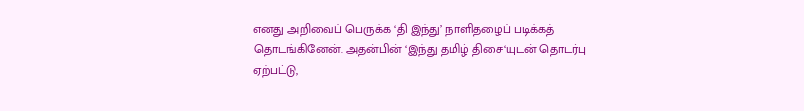எனது அறிவைப் பெருக்க ‘தி இந்து’ நாளிதழைப் படிக்கத் தொடங்கினேன். அதன்பின் ‘இந்து தமிழ் திசை‘யுடன் தொடர்பு ஏற்பட்டு,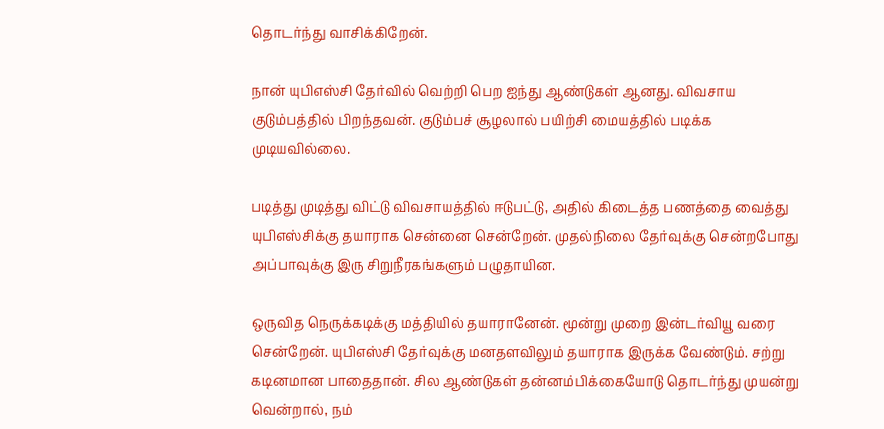தொடர்ந்து வாசிக்கிறேன்.

நான் யுபிஎஸ்சி தேர்வில் வெற்றி பெற ஐந்து ஆண்டுகள் ஆனது. விவசாய குடும்பத்தில் பிறந்தவன். குடும்பச் சூழலால் பயிற்சி மையத்தில் படிக்க முடியவில்லை.

படித்து முடித்து விட்டு விவசாயத்தில் ஈடுபட்டு, அதில் கிடைத்த பணத்தை வைத்து யுபிஎஸ்சிக்கு தயாராக சென்னை சென்றேன். முதல்நிலை தேர்வுக்கு சென்றபோது அப்பாவுக்கு இரு சிறுநீரகங்களும் பழுதாயின.

ஒருவித நெருக்கடிக்கு மத்தியில் தயாரானேன். மூன்று முறை இன்டர்வியூ வரை சென்றேன். யுபிஎஸ்சி தேர்வுக்கு மனதளவிலும் தயாராக இருக்க வேண்டும். சற்று கடினமான பாதைதான். சில ஆண்டுகள் தன்னம்பிக்கையோடு தொடர்ந்து முயன்று வென்றால், நம்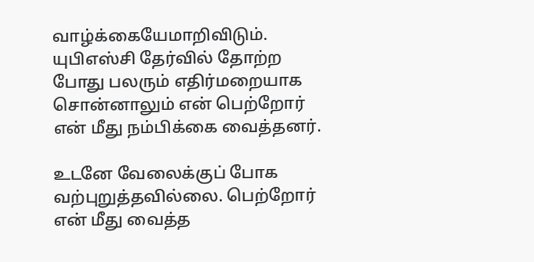வாழ்க்கையேமாறிவிடும். யுபிஎஸ்சி தேர்வில் தோற்ற போது பலரும் எதிர்மறையாக சொன்னாலும் என் பெற்றோர் என் மீது நம்பிக்கை வைத்தனர்.

உடனே வேலைக்குப் போக வற்புறுத்தவில்லை. பெற்றோர் என் மீது வைத்த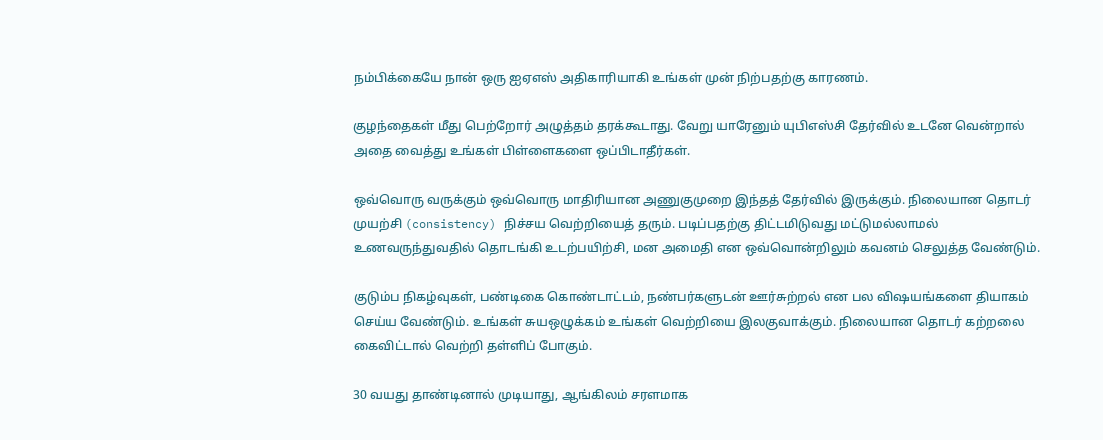நம்பிக்கையே நான் ஒரு ஐஏஎஸ் அதிகாரியாகி உங்கள் முன் நிற்பதற்கு காரணம்.

குழந்தைகள் மீது பெற்றோர் அழுத்தம் தரக்கூடாது. வேறு யாரேனும் யுபிஎஸ்சி தேர்வில் உடனே வென்றால் அதை வைத்து உங்கள் பிள்ளைகளை ஒப்பிடாதீர்கள்.

ஒவ்வொரு வருக்கும் ஒவ்வொரு மாதிரியான அணுகுமுறை இந்தத் தேர்வில் இருக்கும். நிலையான தொடர் முயற்சி (consistency) நிச்சய வெற்றியைத் தரும். படிப்பதற்கு திட்டமிடுவது மட்டுமல்லாமல் உணவருந்துவதில் தொடங்கி உடற்பயிற்சி, மன அமைதி என ஒவ்வொன்றிலும் கவனம் செலுத்த வேண்டும்.

குடும்ப நிகழ்வுகள், பண்டிகை கொண்டாட்டம், நண்பர்களுடன் ஊர்சுற்றல் என பல விஷயங்களை தியாகம் செய்ய வேண்டும். உங்கள் சுயஒழுக்கம் உங்கள் வெற்றியை இலகுவாக்கும். நிலையான தொடர் கற்றலை கைவிட்டால் வெற்றி தள்ளிப் போகும்.

30 வயது தாண்டினால் முடியாது, ஆங்கிலம் சரளமாக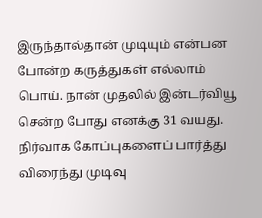இருந்தால்தான் முடியும் என்பன போன்ற கருத்துகள் எல்லாம் பொய். நான் முதலில் இன்டர்வியூ சென்ற போது எனக்கு 31 வயது. நிர்வாக கோப்புகளைப் பார்த்து விரைந்து முடிவு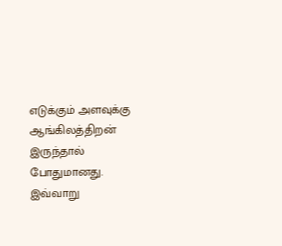எடுக்கும் அளவுக்கு ஆங்கிலத்திறன் இருந்தால் போதுமானது. இவ்வாறு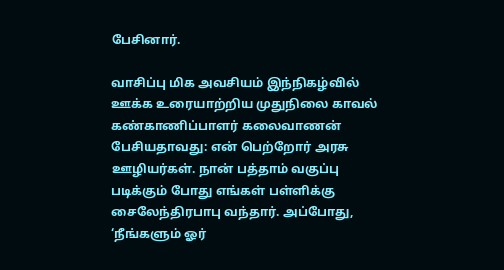பேசினார்.

வாசிப்பு மிக அவசியம் இந்நிகழ்வில் ஊக்க உரையாற்றிய முதுநிலை காவல் கண்காணிப்பாளர் கலைவாணன் பேசியதாவது: என் பெற்றோர் அரசு ஊழியர்கள். நான் பத்தாம் வகுப்பு படிக்கும் போது எங்கள் பள்ளிக்கு சைலேந்திரபாபு வந்தார். அப்போது, ‘நீங்களும் ஓர்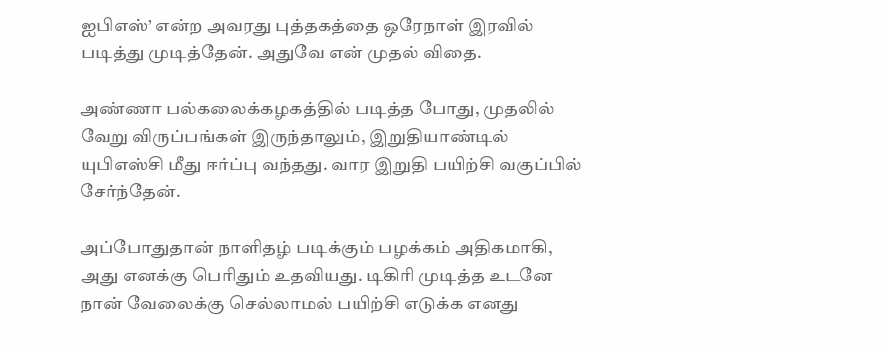ஐபிஎஸ்’ என்ற அவரது புத்தகத்தை ஒரேநாள் இரவில் படித்து முடித்தேன். அதுவே என் முதல் விதை.

அண்ணா பல்கலைக்கழகத்தில் படித்த போது, முதலில் வேறு விருப்பங்கள் இருந்தாலும், இறுதியாண்டில் யுபிஎஸ்சி மீது ஈர்ப்பு வந்தது. வார இறுதி பயிற்சி வகுப்பில் சேர்ந்தேன்.

அப்போதுதான் நாளிதழ் படிக்கும் பழக்கம் அதிகமாகி, அது எனக்கு பெரிதும் உதவியது. டிகிரி முடித்த உடனே நான் வேலைக்கு செல்லாமல் பயிற்சி எடுக்க எனது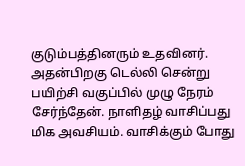குடும்பத்தினரும் உதவினர். அதன்பிறகு டெல்லி சென்று பயிற்சி வகுப்பில் முழு நேரம் சேர்ந்தேன். நாளிதழ் வாசிப்பது மிக அவசியம். வாசிக்கும் போது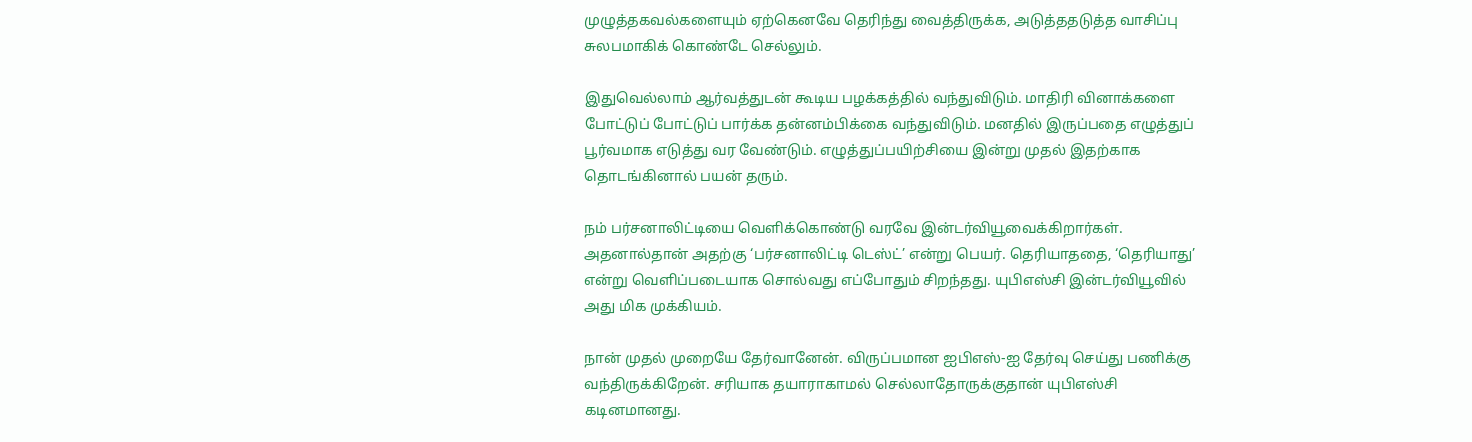முழுத்தகவல்களையும் ஏற்கெனவே தெரிந்து வைத்திருக்க, அடுத்ததடுத்த வாசிப்பு சுலபமாகிக் கொண்டே செல்லும்.

இதுவெல்லாம் ஆர்வத்துடன் கூடிய பழக்கத்தில் வந்துவிடும். மாதிரி வினாக்களை போட்டுப் போட்டுப் பார்க்க தன்னம்பிக்கை வந்துவிடும். மனதில் இருப்பதை எழுத்துப் பூர்வமாக எடுத்து வர வேண்டும். எழுத்துப்பயிற்சியை இன்று முதல் இதற்காக தொடங்கினால் பயன் தரும்.

நம் பர்சனாலிட்டியை வெளிக்கொண்டு வரவே இன்டர்வியூவைக்கிறார்கள். அதனால்தான் அதற்கு ‘பர்சனாலிட்டி டெஸ்ட்’ என்று பெயர். தெரியாததை, ‘தெரியாது’ என்று வெளிப்படையாக சொல்வது எப்போதும் சிறந்தது. யுபிஎஸ்சி இன்டர்வியூவில் அது மிக முக்கியம்.

நான் முதல் முறையே தேர்வானேன். விருப்பமான ஐபிஎஸ்-ஐ தேர்வு செய்து பணிக்கு வந்திருக்கிறேன். சரியாக தயாராகாமல் செல்லாதோருக்குதான் யுபிஎஸ்சி கடினமானது.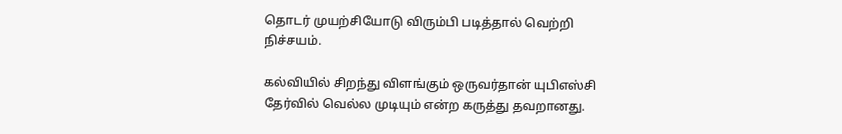தொடர் முயற்சியோடு விரும்பி படித்தால் வெற்றி நிச்சயம்.

கல்வியில் சிறந்து விளங்கும் ஒருவர்தான் யுபிஎஸ்சி தேர்வில் வெல்ல முடியும் என்ற கருத்து தவறானது.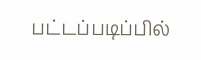பட்டப்படிப்பில்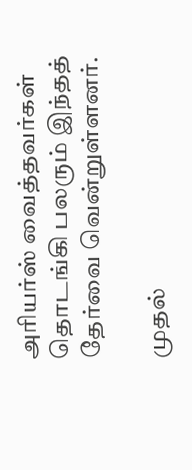அரியர்ஸ் வைத்தவர்கள் தொடங்கி பலரும் இந்தத் தேர்வை வென்றுள்ளனர்.

முதல்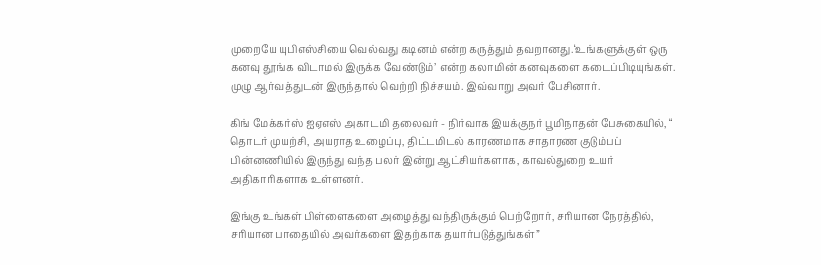முறையே யுபிஎஸ்சியை வெல்வது கடினம் என்ற கருத்தும் தவறானது.‘உங்களுக்குள் ஒரு கனவு தூங்க விடாமல் இருக்க வேண்டும்’ என்ற கலாமின் கனவுகளை கடைப்பிடியுங்கள். முழு ஆர்வத்துடன் இருந்தால் வெற்றி நிச்சயம். இவ்வாறு அவர் பேசினார்.

கிங் மேக்கர்ஸ் ஐஏஎஸ் அகாடமி தலைவர் - நிர்வாக இயக்குநர் பூமிநாதன் பேசுகையில், “ தொடர் முயற்சி, அயராத உழைப்பு, திட்டமிடல் காரணமாக சாதாரண குடும்பப் பின்னணியில் இருந்து வந்த பலர் இன்று ஆட்சியர்களாக, காவல்துறை உயர் அதிகாரிகளாக உள்ளனர்.

இங்கு உங்கள் பிள்ளைகளை அழைத்து வந்திருக்கும் பெற்றோர், சரியான நேரத்தில், சரியான பாதையில் அவர்களை இதற்காக தயார்படுத்துங்கள்”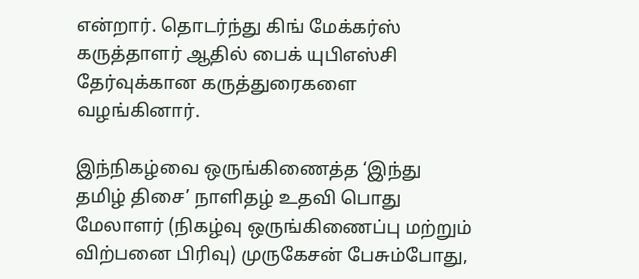என்றார். தொடர்ந்து கிங் மேக்கர்ஸ் கருத்தாளர் ஆதில் பைக் யுபிஎஸ்சி தேர்வுக்கான கருத்துரைகளை வழங்கினார்.

இந்நிகழ்வை ஒருங்கிணைத்த ‘இந்து தமிழ் திசை’ நாளிதழ் உதவி பொது மேலாளர் (நிகழ்வு ஒருங்கிணைப்பு மற்றும் விற்பனை பிரிவு) முருகேசன் பேசும்போது,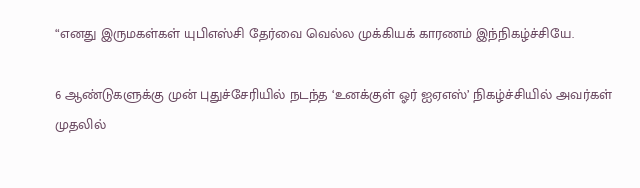“எனது இருமகள்கள் யுபிஎஸ்சி தேர்வை வெல்ல முக்கியக் காரணம் இந்நிகழ்ச்சியே.

6 ஆண்டுகளுக்கு முன் புதுச்சேரியில் நடந்த ‘உனக்குள் ஓர் ஐஏஎஸ்’ நிகழ்ச்சியில் அவர்கள் முதலில்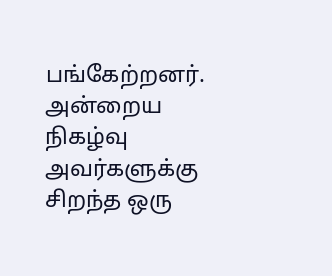பங்கேற்றனர். அன்றைய நிகழ்வு அவர்களுக்கு சிறந்த ஒரு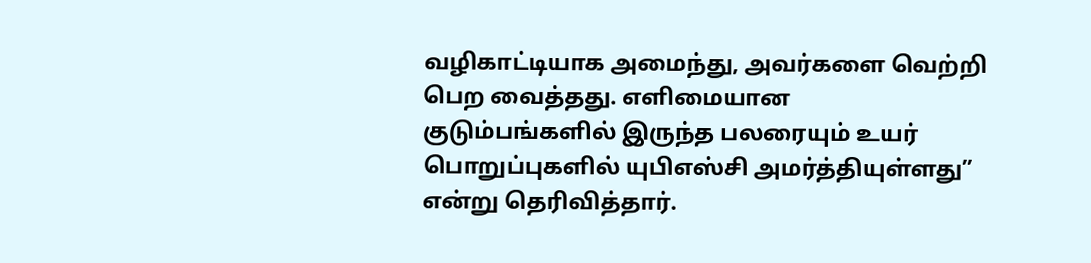வழிகாட்டியாக அமைந்து, அவர்களை வெற்றி பெற வைத்தது. எளிமையான குடும்பங்களில் இருந்த பலரையும் உயர் பொறுப்புகளில் யுபிஎஸ்சி அமர்த்தியுள்ளது” என்று தெரிவித்தார்.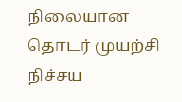நிலையான தொடர் முயற்சி நிச்சய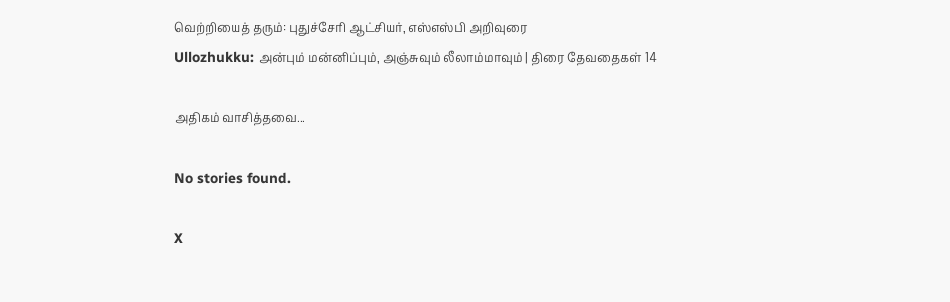வெற்றியைத் தரும்: புதுச்சேரி ஆட்சியர், எஸ்எஸ்பி அறிவுரை
Ullozhukku: அன்பும் மன்னிப்பும், அஞ்சுவும் லீலாம்மாவும் | திரை தேவதைகள் 14

அதிகம் வாசித்தவை...

No stories found.

X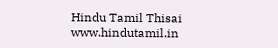Hindu Tamil Thisai
www.hindutamil.in